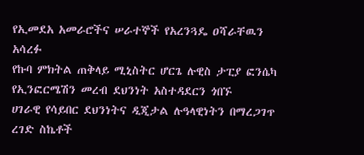የኢመደአ አመራሮችና ሠራተኞች የአረንጓዴ ዐሻራቸዉን አሳረፉ
የኩባ ምክትል ጠቅላይ ሚኒስትር ሆርጌ ሉዊስ ታፒያ ፎንሴካ የኢንፎርሜሽን መረብ ደህንነት አስተዳደርን ጎበኙ
ሀገራዊ የሳይበር ደህንነትና ዲጂታል ሉዓላዊነትን በማረጋገጥ ረገድ ስኬቶች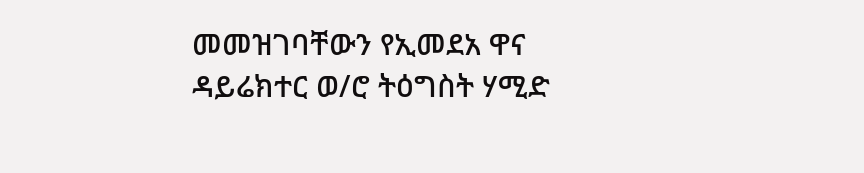መመዝገባቸውን የኢመደአ ዋና ዳይሬክተር ወ/ሮ ትዕግስት ሃሚድ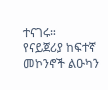ተናገሩ።
የናይጀሪያ ከፍተኛ መኮንኖች ልዑካን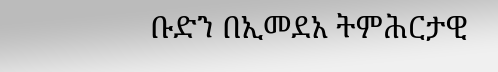ቡድን በኢመደአ ትምሕርታዊ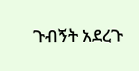ጉብኝት አደረጉ